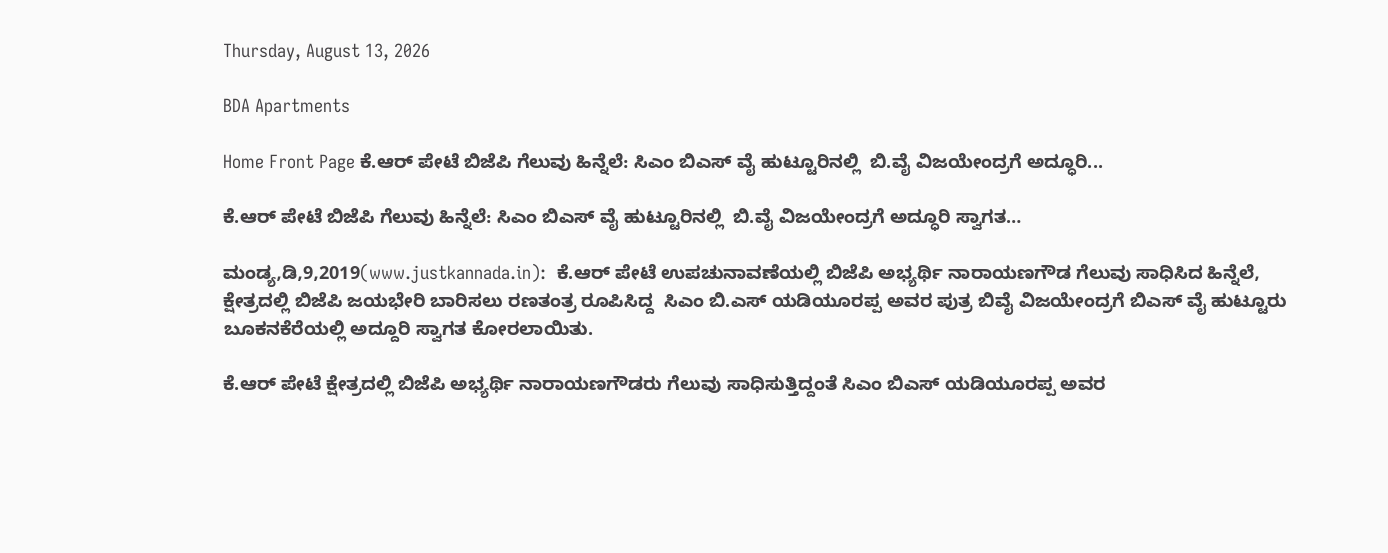Thursday, August 13, 2026

BDA Apartments

Home Front Page ಕೆ.ಆರ್ ಪೇಟೆ ಬಿಜೆಪಿ ಗೆಲುವು ಹಿನ್ನೆಲೆ: ಸಿಎಂ ಬಿಎಸ್ ವೈ ಹುಟ್ಟೂರಿನಲ್ಲಿ  ಬಿ.ವೈ ವಿಜಯೇಂದ್ರಗೆ ಅದ್ಧೂರಿ...

ಕೆ.ಆರ್ ಪೇಟೆ ಬಿಜೆಪಿ ಗೆಲುವು ಹಿನ್ನೆಲೆ: ಸಿಎಂ ಬಿಎಸ್ ವೈ ಹುಟ್ಟೂರಿನಲ್ಲಿ  ಬಿ.ವೈ ವಿಜಯೇಂದ್ರಗೆ ಅದ್ಧೂರಿ ಸ್ವಾಗತ…

ಮಂಡ್ಯ,ಡಿ,9,2019(www.justkannada.in):  ಕೆ.ಆರ್ ಪೇಟೆ ಉಪಚುನಾವಣೆಯಲ್ಲಿ ಬಿಜೆಪಿ ಅಭ್ಯರ್ಥಿ ನಾರಾಯಣಗೌಡ ಗೆಲುವು ಸಾಧಿಸಿದ ಹಿನ್ನೆಲೆ, ಕ್ಷೇತ್ರದಲ್ಲಿ ಬಿಜೆಪಿ ಜಯಭೇರಿ ಬಾರಿಸಲು ರಣತಂತ್ರ ರೂಪಿಸಿದ್ದ  ಸಿಎಂ ಬಿ.ಎಸ್ ಯಡಿಯೂರಪ್ಪ ಅವರ ಪುತ್ರ ಬಿವೈ ವಿಜಯೇಂದ್ರಗೆ ಬಿಎಸ್ ವೈ ಹುಟ್ಟೂರು ಬೂಕನಕೆರೆಯಲ್ಲಿ ಅದ್ದೂರಿ ಸ್ವಾಗತ ಕೋರಲಾಯಿತು.

ಕೆ.ಆರ್ ಪೇಟೆ ಕ್ಷೇತ್ರದಲ್ಲಿ ಬಿಜೆಪಿ ಅಭ್ಯರ್ಥಿ ನಾರಾಯಣಗೌಡರು ಗೆಲುವು ಸಾಧಿಸುತ್ತಿದ್ದಂತೆ ಸಿಎಂ ಬಿಎಸ್ ಯಡಿಯೂರಪ್ಪ ಅವರ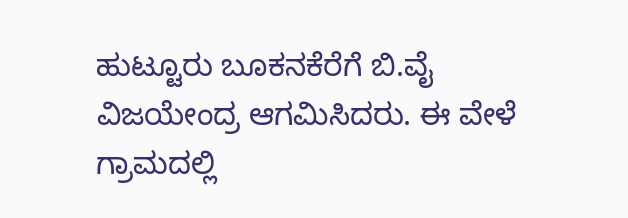ಹುಟ್ಟೂರು ಬೂಕನಕೆರೆಗೆ ಬಿ.ವೈ ವಿಜಯೇಂದ್ರ ಆಗಮಿಸಿದರು. ಈ ವೇಳೆ ಗ್ರಾಮದಲ್ಲಿ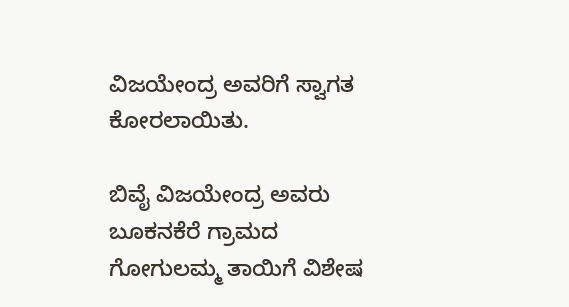ವಿಜಯೇಂದ್ರ ಅವರಿಗೆ ಸ್ವಾಗತ ಕೋರಲಾಯಿತು.

ಬಿವೈ ವಿಜಯೇಂದ್ರ ಅವರು ಬೂಕನಕೆರೆ ಗ್ರಾಮದ ಗೋಗುಲಮ್ಮ ತಾಯಿಗೆ ವಿಶೇಷ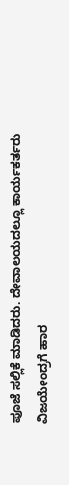ಪೂಜೆ ಸಲ್ಲಿಕೆ ಮಾಡಿದರು. ದೇವಾಲಯದಲ್ಲೂ ಕಾರ್ಯಕರ್ತರು ವಿಜಯೇಂದ್ರಗೆ ಹಾರ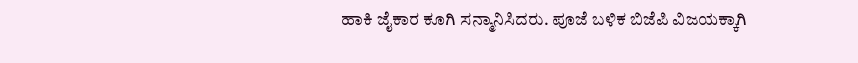ಹಾಕಿ ಜೈಕಾರ ಕೂಗಿ ಸನ್ಮಾನಿಸಿದರು. ಪೂಜೆ ಬಳಿಕ ಬಿಜೆಪಿ ವಿಜಯಕ್ಕಾಗಿ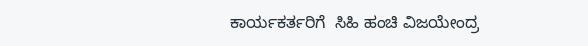ಕಾರ್ಯಕರ್ತರಿಗೆ  ಸಿಹಿ ಹಂಚಿ ವಿಜಯೇಂದ್ರ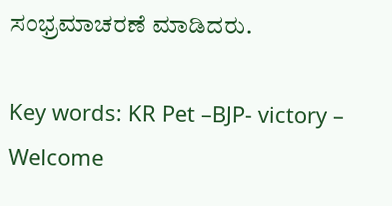ಸಂಭ್ರಮಾಚರಣೆ ಮಾಡಿದರು.

Key words: KR Pet –BJP- victory – Welcome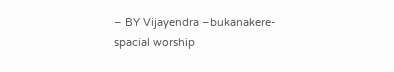– BY Vijayendra –bukanakere-spacial worship